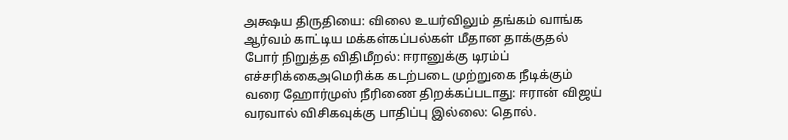அக்ஷய திருதியை: விலை உயர்விலும் தங்கம் வாங்க ஆர்வம் காட்டிய மக்கள்கப்பல்கள் மீதான தாக்குதல் போர் நிறுத்த விதிமீறல்: ஈரானுக்கு டிரம்ப் எச்சரிக்கைஅமெரிக்க கடற்படை முற்றுகை நீடிக்கும் வரை ஹோர்முஸ் நீரிணை திறக்கப்படாது: ஈரான் விஜய் வரவால் விசிகவுக்கு பாதிப்பு இல்லை: தொல்.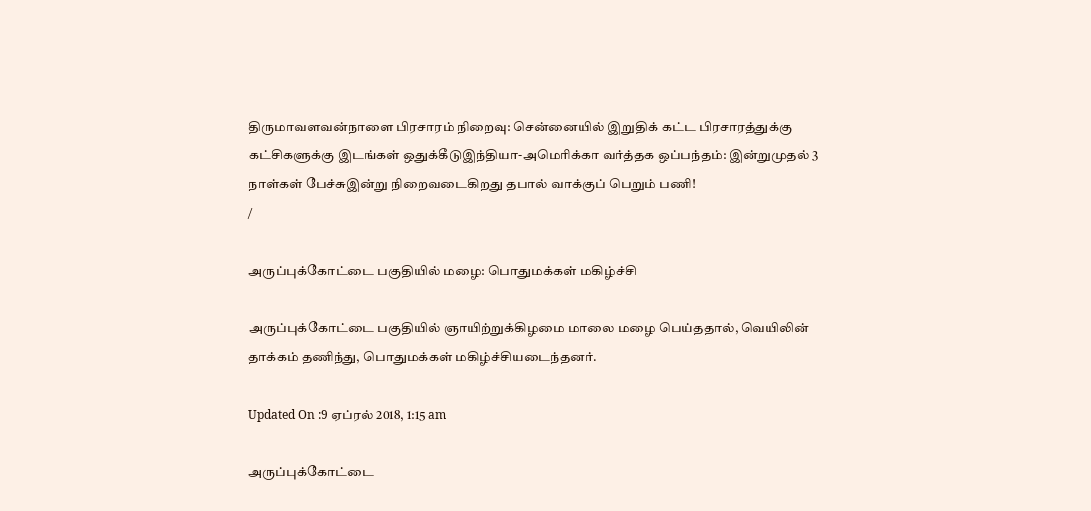திருமாவளவன்நாளை பிரசாரம் நிறைவு: சென்னையில் இறுதிக் கட்ட பிரசாரத்துக்கு கட்சிகளுக்கு இடங்கள் ஒதுக்கீடுஇந்தியா-அமெரிக்கா வர்த்தக ஒப்பந்தம்: இன்றுமுதல் 3 நாள்கள் பேச்சுஇன்று நிறைவடைகிறது தபால் வாக்குப் பெறும் பணி!
/

அருப்புக்கோட்டை பகுதியில் மழை: பொதுமக்கள் மகிழ்ச்சி

அருப்புக்கோட்டை பகுதியில் ஞாயிற்றுக்கிழமை மாலை மழை பெய்ததால், வெயிலின் தாக்கம் தணிந்து, பொதுமக்கள் மகிழ்ச்சியடைந்தனர்.

Updated On :9 ஏப்ரல் 2018, 1:15 am

அருப்புக்கோட்டை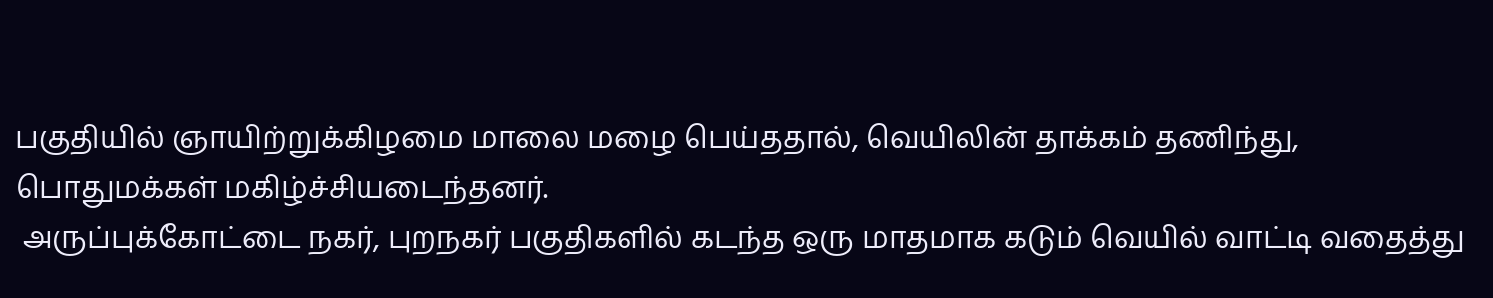பகுதியில் ஞாயிற்றுக்கிழமை மாலை மழை பெய்ததால், வெயிலின் தாக்கம் தணிந்து, பொதுமக்கள் மகிழ்ச்சியடைந்தனர்.
 அருப்புக்கோட்டை நகர், புறநகர் பகுதிகளில் கடந்த ஒரு மாதமாக கடும் வெயில் வாட்டி வதைத்து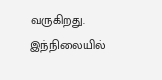வருகிறது. இந்நிலையில்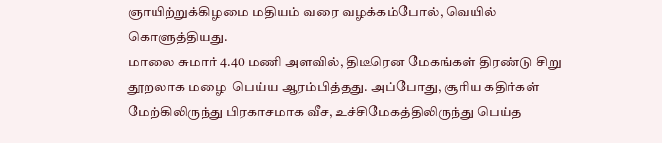ஞாயிற்றுக்கிழமை மதியம் வரை வழக்கம்போல், வெயில் கொளுத்தியது.
மாலை சுமார் 4.40 மணி அளவில், திடீரென மேகங்கள் திரண்டு சிறு தூறலாக மழை  பெய்ய ஆரம்பித்தது. அப்போது, சூரிய கதிர்கள் மேற்கிலிருந்து பிரகாசமாக வீச, உச்சிமேகத்திலிருந்து பெய்த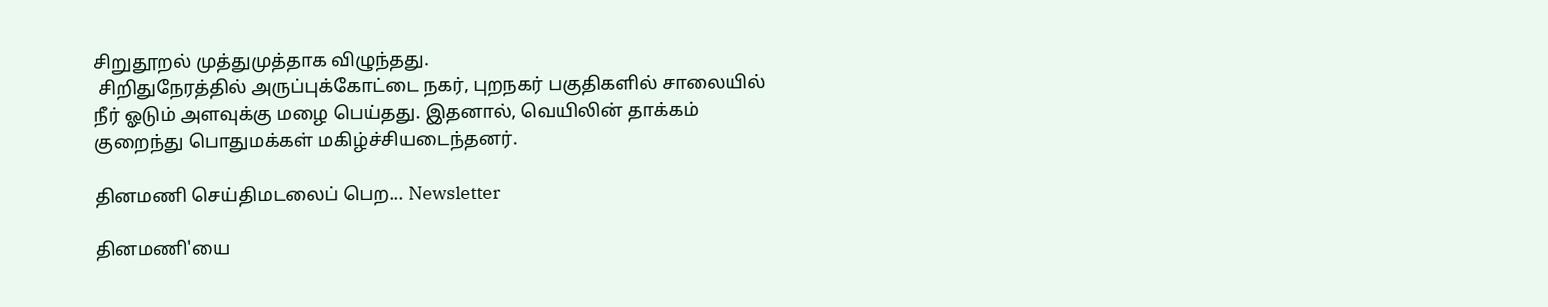சிறுதூறல் முத்துமுத்தாக விழுந்தது.
 சிறிதுநேரத்தில் அருப்புக்கோட்டை நகர், புறநகர் பகுதிகளில் சாலையில் நீர் ஓடும் அளவுக்கு மழை பெய்தது. இதனால், வெயிலின் தாக்கம் குறைந்து பொதுமக்கள் மகிழ்ச்சியடைந்தனர்.

தினமணி செய்திமடலைப் பெற... Newsletter

தினமணி'யை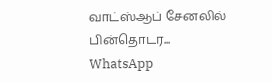வாட்ஸ்ஆப் சேனலில் பின்தொடர... WhatsApp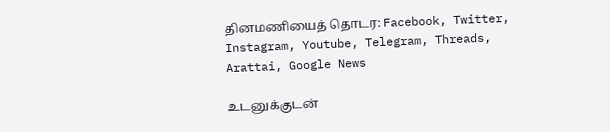தினமணியைத் தொடர: Facebook, Twitter, Instagram, Youtube, Telegram, Threads, Arattai, Google News

உடனுக்குடன்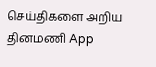செய்திகளை அறிய தினமணி App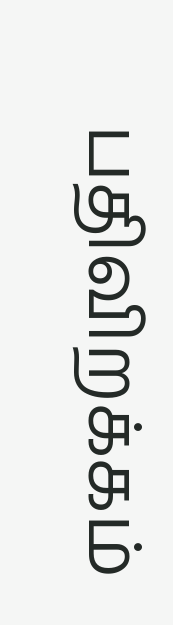பதிவிறக்கம்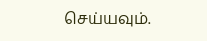செய்யவும்.